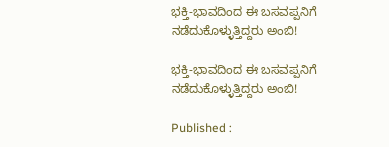ಭಕ್ತಿ-ಭಾವದಿಂದ ಈ ಬಸವಪ್ಪನಿಗೆ ನಡೆದುಕೊಳ್ಳುತ್ತಿದ್ದರು ಅಂಬಿ!

ಭಕ್ತಿ-ಭಾವದಿಂದ ಈ ಬಸವಪ್ಪನಿಗೆ ನಡೆದುಕೊಳ್ಳುತ್ತಿದ್ದರು ಅಂಬಿ!

Published :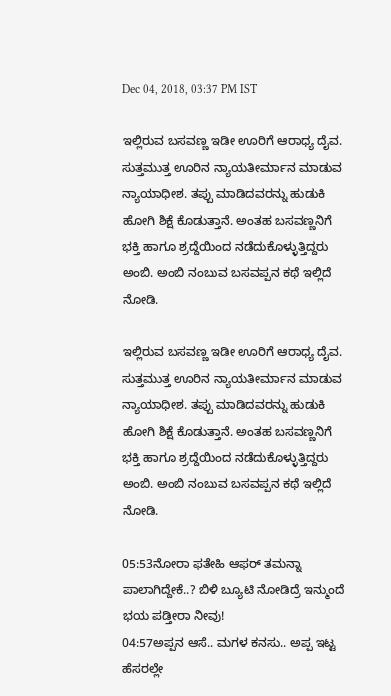Dec 04, 2018, 03:37 PM IST

ಇಲ್ಲಿರುವ ಬಸವಣ್ಣ ಇಡೀ ಊರಿಗೆ ಆರಾಧ್ಯ ದೈವ. ಸುತ್ತಮುತ್ತ ಊರಿನ ನ್ಯಾಯತೀರ್ಮಾನ ಮಾಡುವ ನ್ಯಾಯಾಧೀಶ. ತಪ್ಪು ಮಾಡಿದವರನ್ನು ಹುಡುಕಿ ಹೋಗಿ ಶಿಕ್ಷೆ ಕೊಡುತ್ತಾನೆ. ಅಂತಹ ಬಸವಣ್ಣನಿಗೆ ಭಕ್ತಿ ಹಾಗೂ ಶ್ರದ್ದೆಯಿಂದ ನಡೆದುಕೊಳ್ಳುತ್ತಿದ್ದರು ಅಂಬಿ. ಅಂಬಿ ನಂಬುವ ಬಸವಪ್ಪನ ಕಥೆ ಇಲ್ಲಿದೆ ನೋಡಿ.

ಇಲ್ಲಿರುವ ಬಸವಣ್ಣ ಇಡೀ ಊರಿಗೆ ಆರಾಧ್ಯ ದೈವ. ಸುತ್ತಮುತ್ತ ಊರಿನ ನ್ಯಾಯತೀರ್ಮಾನ ಮಾಡುವ ನ್ಯಾಯಾಧೀಶ. ತಪ್ಪು ಮಾಡಿದವರನ್ನು ಹುಡುಕಿ ಹೋಗಿ ಶಿಕ್ಷೆ ಕೊಡುತ್ತಾನೆ. ಅಂತಹ ಬಸವಣ್ಣನಿಗೆ ಭಕ್ತಿ ಹಾಗೂ ಶ್ರದ್ದೆಯಿಂದ ನಡೆದುಕೊಳ್ಳುತ್ತಿದ್ದರು ಅಂಬಿ. ಅಂಬಿ ನಂಬುವ ಬಸವಪ್ಪನ ಕಥೆ ಇಲ್ಲಿದೆ ನೋಡಿ.

05:53ನೋರಾ ಫತೇಹಿ ಆಫರ್ ತಮನ್ನಾ ಪಾಲಾಗಿದ್ದೇಕೆ..? ಬಿಳಿ ಬ್ಯೂಟಿ ನೋಡಿದ್ರೆ ಇನ್ಮುಂದೆ ಭಯ ಪಡ್ತೀರಾ ನೀವು!
04:57ಅಪ್ಪನ ಆಸೆ.. ಮಗಳ ಕನಸು.. ಅಪ್ಪ ಇಟ್ಟ ಹೆಸರಲ್ಲೇ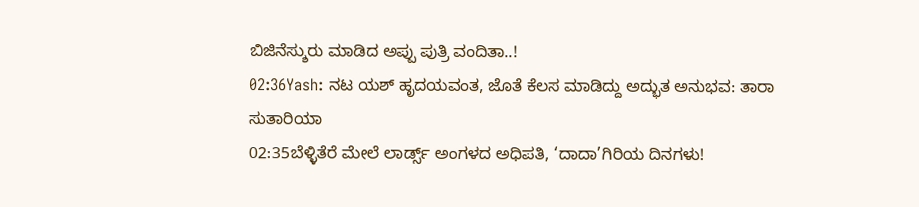ಬಿಜಿನೆಸ್ಶುರು ಮಾಡಿದ ಅಪ್ಪು ಪುತ್ರಿ ವಂದಿತಾ..!
02:36Yash: ನಟ ಯಶ್ ಹೃದಯವಂತ, ಜೊತೆ ಕೆಲಸ ಮಾಡಿದ್ದು ಅದ್ಭುತ ಅನುಭವ: ತಾರಾ ಸುತಾರಿಯಾ
02:35ಬೆಳ್ಳಿತೆರೆ ಮೇಲೆ ಲಾರ್ಡ್ಸ್ ಅಂಗಳದ ಅಧಿಪತಿ, ‘ದಾದಾ’ಗಿರಿಯ ದಿನಗಳು!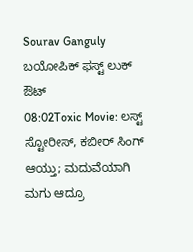Sourav Ganguly ಬಯೋಪಿಕ್‌ ಫಸ್ಟ್ ಲುಕ್ ಔಟ್
08:02Toxic Movie: ಲಸ್ಟ್ ಸ್ಟೋರೀಸ್, ಕಬೀರ್ ಸಿಂಗ್ ಆಯ್ತು; ಮದುವೆಯಾಗಿ ಮಗು ಆದ್ರೂ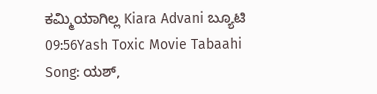ಕಮ್ಮಿಯಾಗಿಲ್ಲ Kiara Advani ಬ್ಯೂಟಿ
09:56Yash Toxic Movie Tabaahi Song: ಯಶ್‌,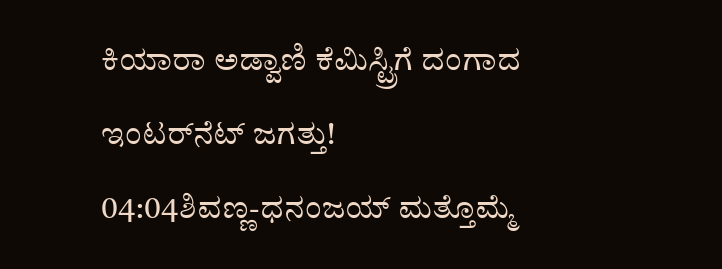ಕಿಯಾರಾ ಅಡ್ವಾಣಿ ಕೆಮಿಸ್ಟ್ರಿಗೆ ದಂಗಾದ ಇಂಟರ್‌ನೆಟ್‌ ಜಗತ್ತು!
04:04ಶಿವಣ್ಣ-ಧನಂಜಯ್ ಮತ್ತೊಮ್ಮೆ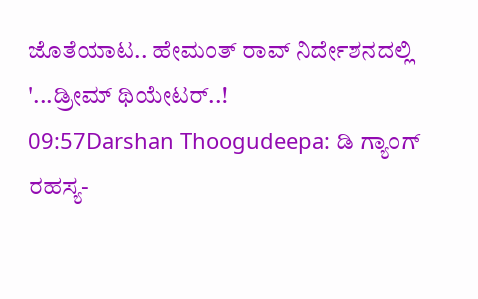ಜೊತೆಯಾಟ.. ಹೇಮಂತ್ ರಾವ್ ನಿರ್ದೇಶನದಲ್ಲಿ '...ಡ್ರೀಮ್ ಥಿಯೇಟರ್..!
09:57Darshan Thoogudeepa: ಡಿ ಗ್ಯಾಂಗ್ ರಹಸ್ಯ-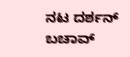ನಟ ದರ್ಶನ್ ಬಚಾವ್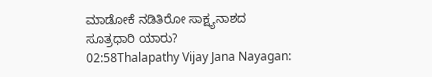ಮಾಡೋಕೆ ನಡಿತಿರೋ ಸಾಕ್ಷ್ಯನಾಶದ ಸೂತ್ರಧಾರಿ ಯಾರು?
02:58Thalapathy Vijay Jana Nayagan: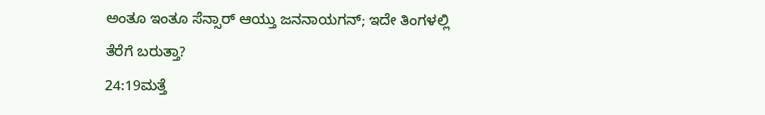ಅಂತೂ ಇಂತೂ ಸೆನ್ಸಾರ್ ಆಯ್ತು ಜನನಾಯಗನ್; ಇದೇ ತಿಂಗಳಲ್ಲಿ ತೆರೆಗೆ ಬರುತ್ತಾ?
24:19ಮತ್ತೆ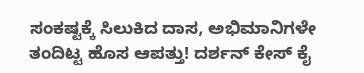ಸಂಕಷ್ಟಕ್ಕೆ ಸಿಲುಕಿದ ದಾಸ, ಅಭಿಮಾನಿಗಳೇ ತಂದಿಟ್ಟ ಹೊಸ ಆಪತ್ತು! ದರ್ಶನ್ ಕೇಸ್ ಕೈ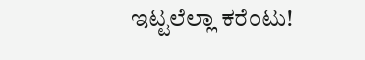ಇಟ್ಟಲೆಲ್ಲಾ ಕರೆಂಟು!